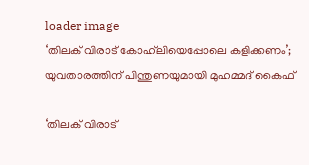loader image
‘തിലക് വിരാട് കോഹ്‌ലിയെപ്പോലെ കളിക്കണം’; യുവതാരത്തിന് പിന്തുണയുമായി മുഹമ്മദ് കൈഫ്

‘തിലക് വിരാട്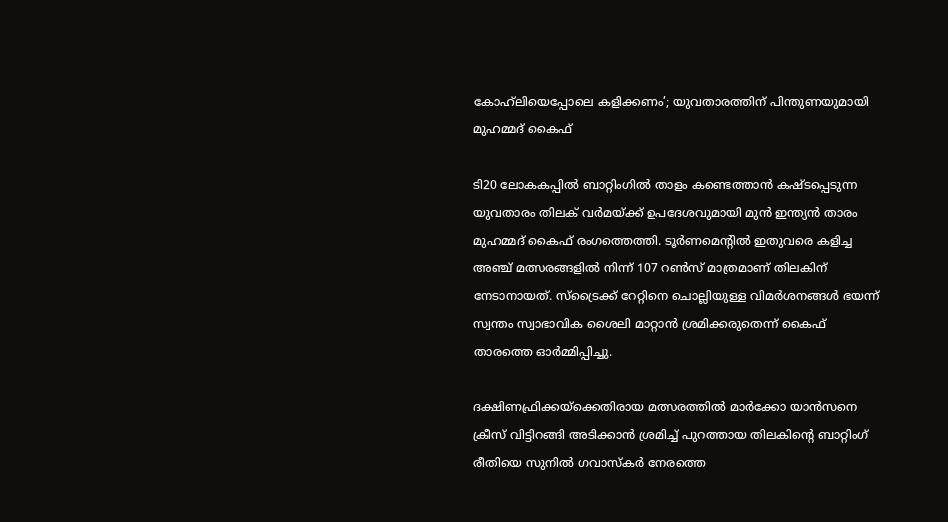കോഹ്‌ലിയെപ്പോലെ കളിക്കണം’; യുവതാരത്തിന് പിന്തുണയുമായി മുഹമ്മദ് കൈഫ്

ടി20 ലോകകപ്പിൽ ബാറ്റിംഗിൽ താളം കണ്ടെത്താൻ കഷ്ടപ്പെടുന്ന യുവതാരം തിലക് വർമയ്ക്ക് ഉപദേശവുമായി മുൻ ഇന്ത്യൻ താരം മുഹമ്മദ് കൈഫ് രംഗത്തെത്തി. ടൂർണമെന്റിൽ ഇതുവരെ കളിച്ച അഞ്ച് മത്സരങ്ങളിൽ നിന്ന് 107 റൺസ് മാത്രമാണ് തിലകിന് നേടാനായത്. സ്‌ട്രൈക്ക് റേറ്റിനെ ചൊല്ലിയുള്ള വിമർശനങ്ങൾ ഭയന്ന് സ്വന്തം സ്വാഭാവിക ശൈലി മാറ്റാൻ ശ്രമിക്കരുതെന്ന് കൈഫ് താരത്തെ ഓർമ്മിപ്പിച്ചു.

ദക്ഷിണഫ്രിക്കയ്‌ക്കെതിരായ മത്സരത്തിൽ മാർക്കോ യാൻസനെ ക്രീസ് വിട്ടിറങ്ങി അടിക്കാൻ ശ്രമിച്ച് പുറത്തായ തിലകിന്റെ ബാറ്റിംഗ് രീതിയെ സുനിൽ ഗവാസ്കർ നേരത്തെ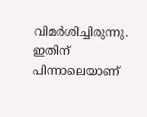വിമർശിച്ചിരുന്നു. ഇതിന് പിന്നാലെയാണ്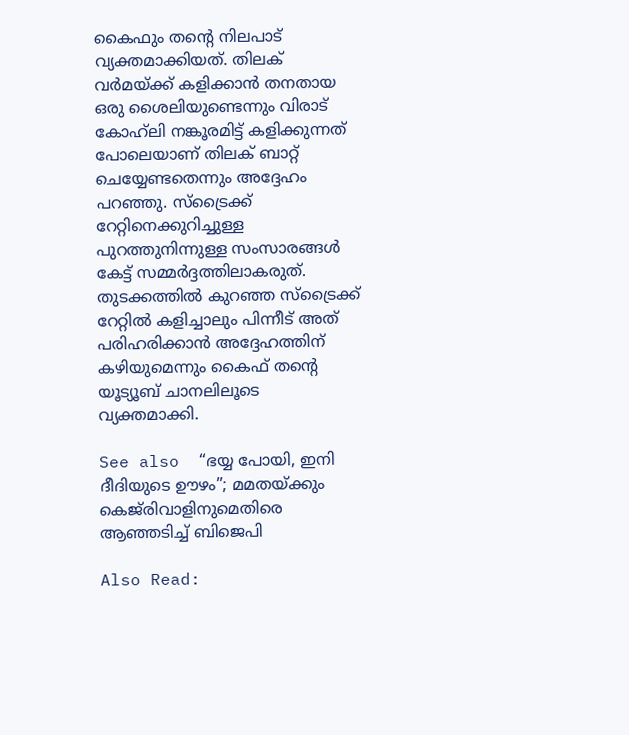കൈഫും തന്റെ നിലപാട് വ്യക്തമാക്കിയത്. തിലക് വർമയ്ക്ക് കളിക്കാൻ തനതായ ഒരു ശൈലിയുണ്ടെന്നും വിരാട് കോഹ്‌ലി നങ്കൂരമിട്ട് കളിക്കുന്നത് പോലെയാണ് തിലക് ബാറ്റ് ചെയ്യേണ്ടതെന്നും അദ്ദേഹം പറഞ്ഞു. സ്‌ട്രൈക്ക് റേറ്റിനെക്കുറിച്ചുള്ള പുറത്തുനിന്നുള്ള സംസാരങ്ങൾ കേട്ട് സമ്മർദ്ദത്തിലാകരുത്. തുടക്കത്തിൽ കുറഞ്ഞ സ്‌ട്രൈക്ക് റേറ്റിൽ കളിച്ചാലും പിന്നീട് അത് പരിഹരിക്കാൻ അദ്ദേഹത്തിന് കഴിയുമെന്നും കൈഫ് തന്റെ യൂട്യൂബ് ചാനലിലൂടെ വ്യക്തമാക്കി.

See also  “ഭയ്യ പോയി, ഇനി ദീദിയുടെ ഊഴം”; മമതയ്ക്കും കെജ്‌രിവാളിനുമെതിരെ ആഞ്ഞടിച്ച് ബിജെപി

Also Read: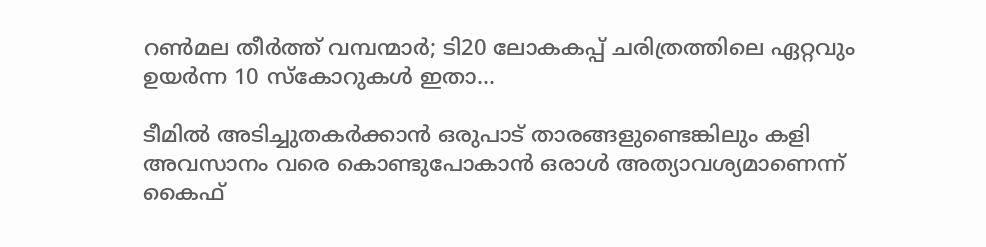റൺമല തീർത്ത് വമ്പന്മാർ; ടി20 ലോകകപ്പ് ചരിത്രത്തിലെ ഏറ്റവും ഉയർന്ന 10 സ്കോറുകൾ ഇതാ…

ടീമിൽ അടിച്ചുതകർക്കാൻ ഒരുപാട് താരങ്ങളുണ്ടെങ്കിലും കളി അവസാനം വരെ കൊണ്ടുപോകാൻ ഒരാൾ അത്യാവശ്യമാണെന്ന് കൈഫ്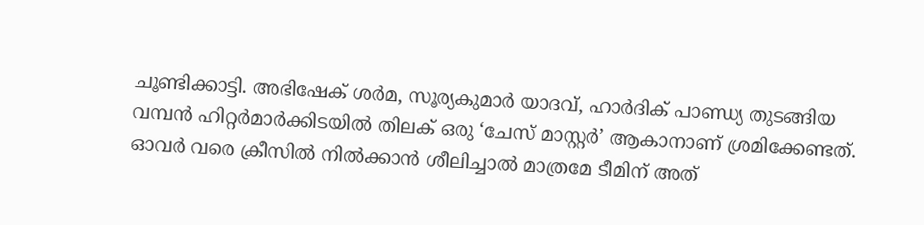ചൂണ്ടിക്കാട്ടി. അഭിഷേക് ശർമ, സൂര്യകുമാർ യാദവ്, ഹാർദിക് പാണ്ഡ്യ തുടങ്ങിയ വമ്പൻ ഹിറ്റർമാർക്കിടയിൽ തിലക് ഒരു ‘ചേസ് മാസ്റ്റർ’ ആകാനാണ് ശ്രമിക്കേണ്ടത്. ഓവർ വരെ ക്രീസിൽ നിൽക്കാൻ ശീലിച്ചാൽ മാത്രമേ ടീമിന് അത്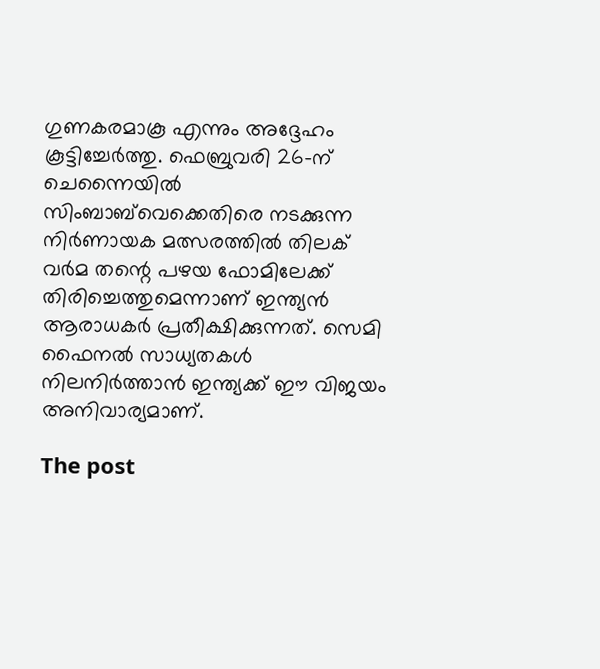ഗുണകരമാകൂ എന്നും അദ്ദേഹം കൂട്ടിച്ചേർത്തു. ഫെബ്രുവരി 26-ന് ചെന്നൈയിൽ സിംബാബ്‌വെക്കെതിരെ നടക്കുന്ന നിർണായക മത്സരത്തിൽ തിലക് വർമ തന്റെ പഴയ ഫോമിലേക്ക് തിരിച്ചെത്തുമെന്നാണ് ഇന്ത്യൻ ആരാധകർ പ്രതീക്ഷിക്കുന്നത്. സെമി ഫൈനൽ സാധ്യതകൾ നിലനിർത്താൻ ഇന്ത്യക്ക് ഈ വിജയം അനിവാര്യമാണ്.

The post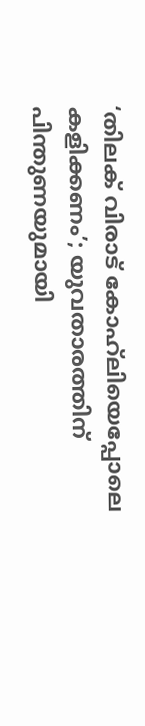‘തിലക് വിരാട് കോഹ്‌ലിയെപ്പോലെ കളിക്കണം’; യുവതാരത്തിന് പിന്തുണയുമായി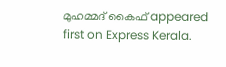മുഹമ്മദ് കൈഫ് appeared first on Express Kerala.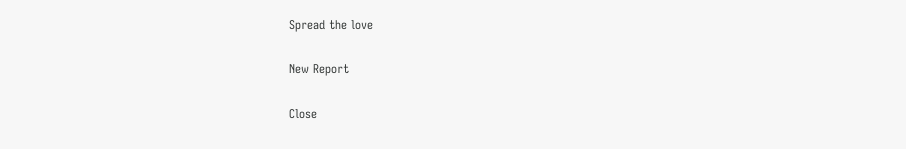Spread the love

New Report

Close